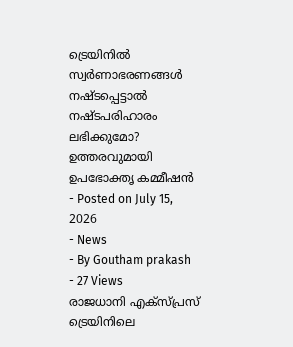ട്രെയിനിൽ സ്വർണാഭരണങ്ങൾ നഷ്ടപ്പെട്ടാൽ നഷ്ടപരിഹാരം ലഭിക്കുമോ? ഉത്തരവുമായി ഉപഭോക്തൃ കമ്മീഷൻ
- Posted on July 15, 2026
- News
- By Goutham prakash
- 27 Views
രാജധാനി എക്സ്പ്രസ് ട്രെയിനിലെ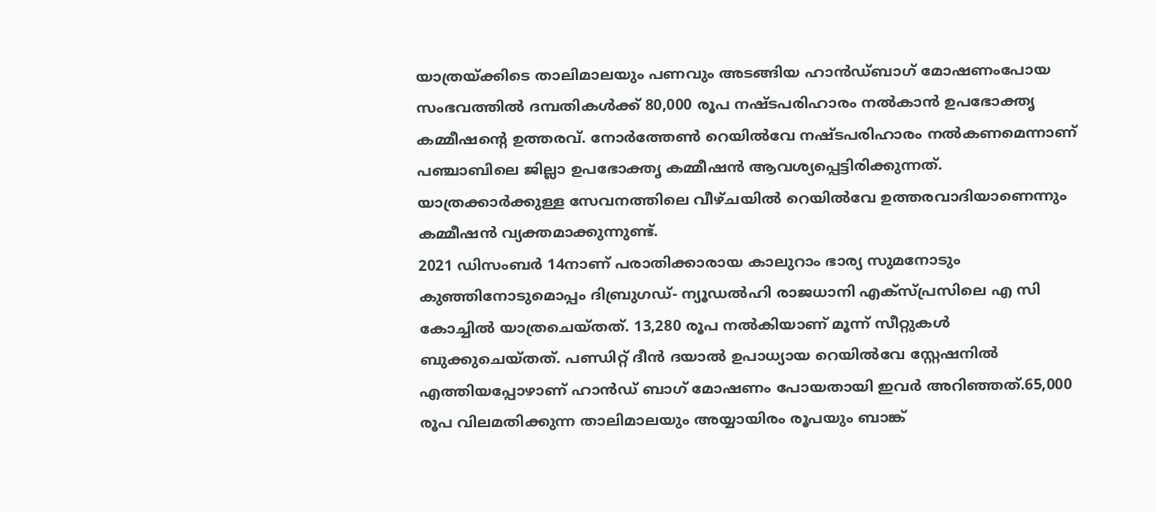യാത്രയ്ക്കിടെ താലിമാലയും പണവും അടങ്ങിയ ഹാൻഡ്ബാഗ് മോഷണംപോയ സംഭവത്തിൽ ദമ്പതികൾക്ക് 80,000 രൂപ നഷ്ടപരിഹാരം നൽകാൻ ഉപഭോക്തൃ കമ്മീഷന്റെ ഉത്തരവ്. നോർത്തേൺ റെയിൽവേ നഷ്ടപരിഹാരം നൽകണമെന്നാണ് പഞ്ചാബിലെ ജില്ലാ ഉപഭോക്തൃ കമ്മീഷൻ ആവശ്യപ്പെട്ടിരിക്കുന്നത്. യാത്രക്കാർക്കുള്ള സേവനത്തിലെ വീഴ്ചയിൽ റെയിൽവേ ഉത്തരവാദിയാണെന്നും കമ്മീഷൻ വ്യക്തമാക്കുന്നുണ്ട്.
2021 ഡിസംബർ 14നാണ് പരാതിക്കാരായ കാലുറാം ഭാര്യ സുമനോടും കുഞ്ഞിനോടുമൊപ്പം ദിബ്രുഗഡ്- ന്യൂഡൽഹി രാജധാനി എക്സ്പ്രസിലെ എ സി കോച്ചിൽ യാത്രചെയ്തത്. 13,280 രൂപ നൽകിയാണ് മൂന്ന് സീറ്റുകൾ ബുക്കുചെയ്തത്. പണ്ഡിറ്റ് ദീൻ ദയാൽ ഉപാധ്യായ റെയിൽവേ സ്റ്റേഷനിൽ എത്തിയപ്പോഴാണ് ഹാൻഡ് ബാഗ് മോഷണം പോയതായി ഇവർ അറിഞ്ഞത്.65,000 രൂപ വിലമതിക്കുന്ന താലിമാലയും അയ്യായിരം രൂപയും ബാങ്ക്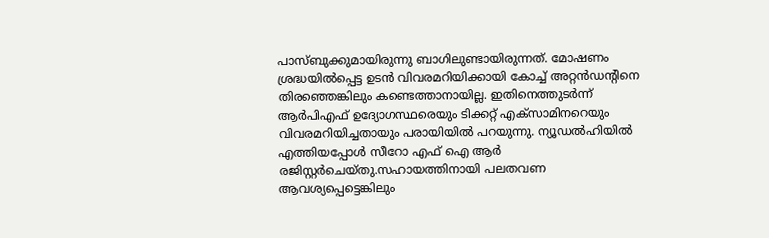പാസ്ബുക്കുമായിരുന്നു ബാഗിലുണ്ടായിരുന്നത്. മോഷണം ശ്രദ്ധയിൽപ്പെട്ട ഉടൻ വിവരമറിയിക്കായി കോച്ച് അറ്റൻഡന്റിനെ തിരഞ്ഞെങ്കിലും കണ്ടെത്താനായില്ല. ഇതിനെത്തുടർന്ന് ആർപിഎഫ് ഉദ്യോഗസ്ഥരെയും ടിക്കറ്റ് എക്സാമിനറെയും വിവരമറിയിച്ചതായും പരായിയിൽ പറയുന്നു. ന്യൂഡൽഹിയിൽ എത്തിയപ്പോൾ സീറോ എഫ് ഐ ആർ രജിസ്റ്റർചെയ്തു.സഹായത്തിനായി പലതവണ ആവശ്യപ്പെട്ടെങ്കിലും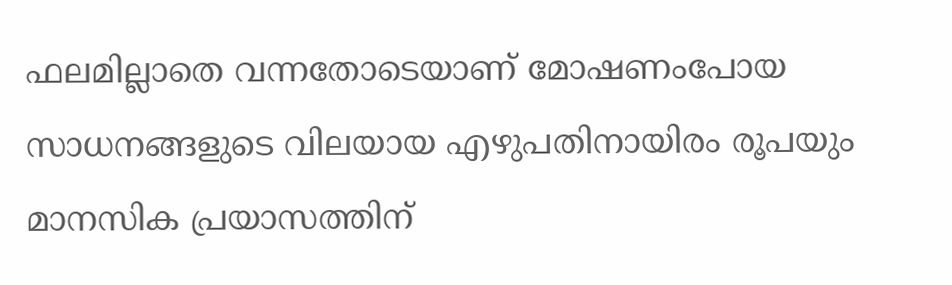ഫലമില്ലാതെ വന്നതോടെയാണ് മോഷണംപോയ സാധനങ്ങളുടെ വിലയായ എഴുപതിനായിരം രൂപയും മാനസിക പ്രയാസത്തിന്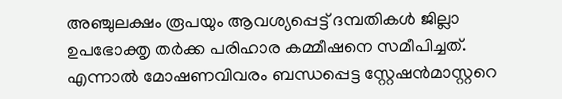അഞ്ചുലക്ഷം രൂപയും ആവശ്യപ്പെട്ട് ദമ്പതികൾ ജില്ലാ ഉപഭോക്തൃ തർക്ക പരിഹാര കമ്മീഷനെ സമീപിച്ചത്. എന്നാൽ മോഷണവിവരം ബന്ധപ്പെട്ട സ്റ്റേഷൻമാസ്റ്ററെ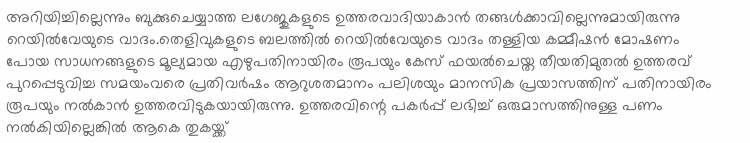അറിയിച്ചില്ലെന്നും ബുക്കുചെയ്യാത്ത ലഗേജുകളുടെ ഉത്തരവാദിയാകാൻ തങ്ങൾക്കാവില്ലെന്നുമായിരുന്നു റെയിൽവേയുടെ വാദം.തെളിവുകളുടെ ബലത്തിൽ റെയിൽവേയുടെ വാദം തള്ളിയ കമ്മീഷൻ മോഷണം പോയ സാധനങ്ങളുടെ മൂല്യമായ എഴുപതിനായിരം രൂപയും കേസ് ഫയൽചെയ്ത തീയതിമുതൽ ഉത്തരവ് പുറപ്പെടുവിച്ച സമയംവരെ പ്രതിവർഷം ആറുശതമാനം പലിശയും മാനസിക പ്രയാസത്തിന് പതിനായിരം രൂപയും നൽകാൻ ഉത്തരവിടുകയായിരുന്നു. ഉത്തരവിന്റെ പകർപ്പ് ലഭിച്ച് ഒരുമാസത്തിനുള്ള പണം നൽകിയില്ലെങ്കിൽ ആകെ തുകയ്ക്ക്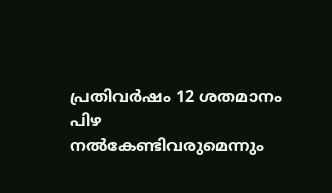പ്രതിവർഷം 12 ശതമാനം പിഴ നൽകേണ്ടിവരുമെന്നും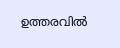ഉത്തരവിൽ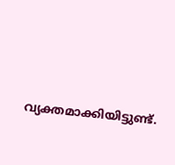വ്യക്തമാക്കിയിട്ടുണ്ട്.